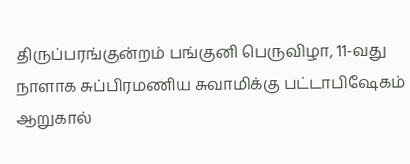திருப்பரங்குன்றம் பங்குனி பெருவிழா, 11-வது நாளாக சுப்பிரமணிய சுவாமிக்கு பட்டாபிஷேகம் ஆறுகால்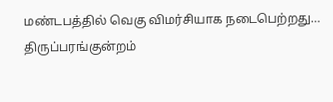மண்டபத்தில் வெகு விமர்சியாக நடைபெற்றது…
திருப்பரங்குன்றம்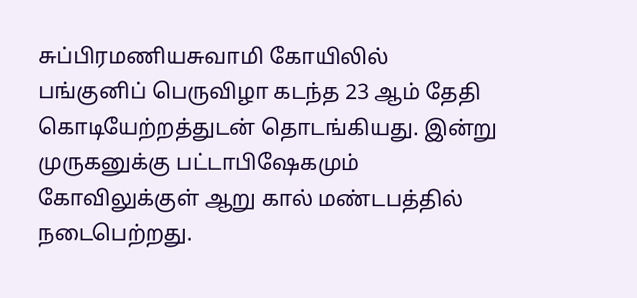சுப்பிரமணியசுவாமி கோயிலில் பங்குனிப் பெருவிழா கடந்த 23 ஆம் தேதி கொடியேற்றத்துடன் தொடங்கியது. இன்று முருகனுக்கு பட்டாபிஷேகமும் கோவிலுக்குள் ஆறு கால் மண்டபத்தில் நடைபெற்றது.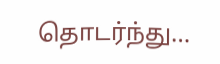தொடர்ந்து…